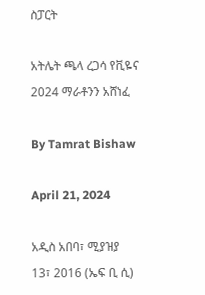ስፓርት

አትሌት ጫላ ረጋሳ የቪዬና 2024 ማራቶንን አሸነፈ

By Tamrat Bishaw

April 21, 2024

አዲስ አበባ፣ ሚያዝያ 13፣ 2016 (ኤፍ ቢ ሲ)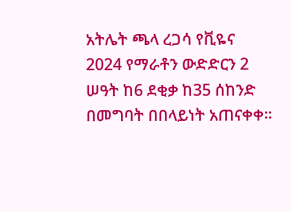አትሌት ጫላ ረጋሳ የቪዬና 2024 የማራቶን ውድድርን 2 ሠዓት ከ6 ደቂቃ ከ35 ሰከንድ በመግባት በበላይነት አጠናቀቀ፡፡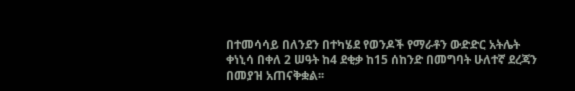በተመሳሳይ በለንደን በተካሄደ የወንዶች የማራቶን ውድድር አትሌት ቀነኒሳ በቀለ 2 ሠዓት ከ4 ደቂቃ ከ15 ሰከንድ በመግባት ሁለተኛ ደረጃን በመያዝ አጠናቅቋል፡፡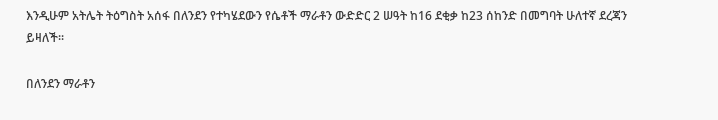እንዲሁም አትሌት ትዕግስት አሰፋ በለንደን የተካሄደውን የሴቶች ማራቶን ውድድር 2 ሠዓት ከ16 ደቂቃ ከ23 ሰከንድ በመግባት ሁለተኛ ደረጃን ይዛለች፡፡

በለንደን ማራቶን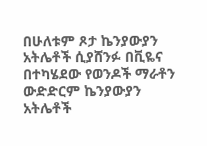በሁለቱም ጾታ ኬንያውያን አትሌቶች ሲያሸንፉ በቪዬና በተካሄደው የወንዶች ማራቶን ውድድርም ኬንያውያን አትሌቶች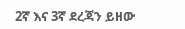2ኛ እና 3ኛ ደረጃን ይዘው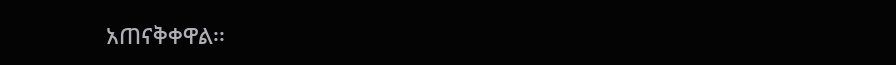አጠናቅቀዋል፡፡